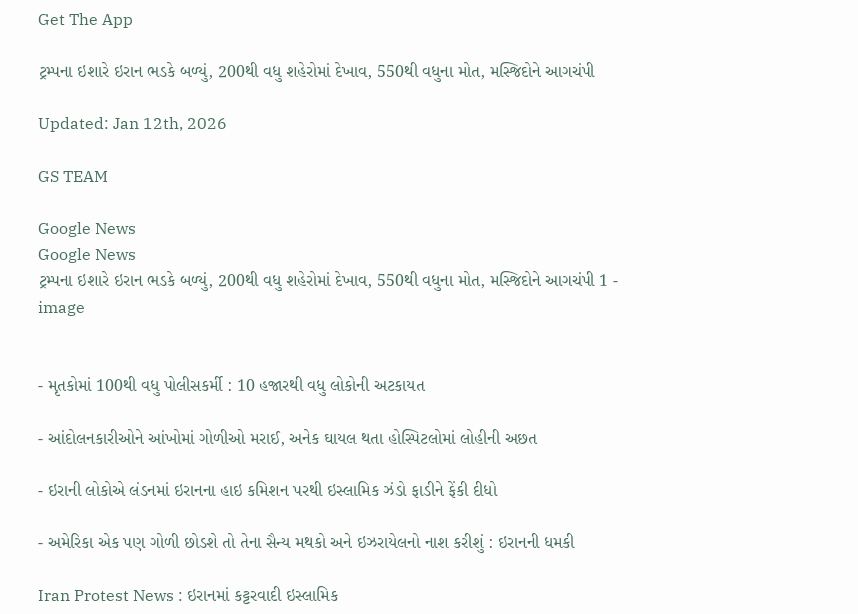Get The App

ટ્રમ્પના ઇશારે ઇરાન ભડકે બળ્યું, 200થી વધુ શહેરોમાં દેખાવ, 550થી વધુના મોત, મસ્જિદોને આગચંપી

Updated: Jan 12th, 2026

GS TEAM

Google News
Google News
ટ્રમ્પના ઇશારે ઇરાન ભડકે બળ્યું, 200થી વધુ શહેરોમાં દેખાવ, 550થી વધુના મોત, મસ્જિદોને આગચંપી 1 - image


- મૃતકોમાં 100થી વધુ પોલીસકર્મી : 10 હજારથી વધુ લોકોની અટકાયત

- આંદોલનકારીઓને આંખોમાં ગોળીઓ મરાઈ, અનેક ઘાયલ થતા હોસ્પિટલોમાં લોહીની અછત

- ઇરાની લોકોએ લંડનમાં ઇરાનના હાઇ કમિશન પરથી ઇસ્લામિક ઝંડો ફાડીને ફેંકી દીધો

- અમેરિકા એક પણ ગોળી છોડશે તો તેના સૈન્ય મથકો અને ઇઝરાયેલનો નાશ કરીશું : ઇરાનની ધમકી

Iran Protest News : ઇરાનમાં કટ્ટરવાદી ઇસ્લામિક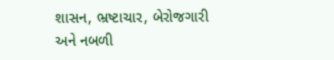શાસન, ભ્રષ્ટાચાર, બેરોજગારી અને નબળી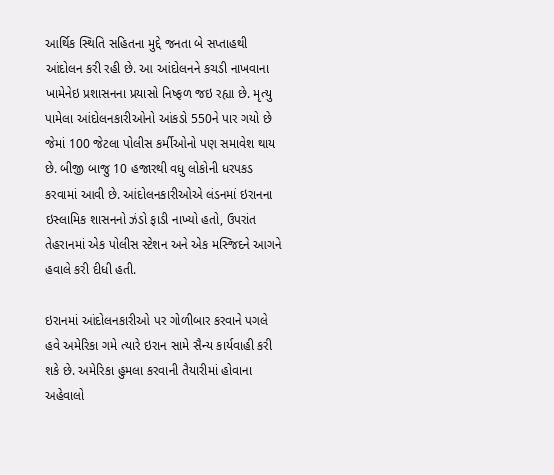આર્થિક સ્થિતિ સહિતના મુદ્દે જનતા બે સપ્તાહથી આંદોલન કરી રહી છે. આ આંદોલનને કચડી નાખવાના ખામેનેઇ પ્રશાસનના પ્રયાસો નિષ્ફળ જઇ રહ્યા છે. મૃત્યુ પામેલા આંદોલનકારીઓનો આંકડો 550ને પાર ગયો છે જેમાં 100 જેટલા પોલીસ કર્મીઓનો પણ સમાવેશ થાય છે. બીજી બાજુ 10 હજારથી વધુ લોકોની ધરપકડ કરવામાં આવી છે. આંદોલનકારીઓએ લંડનમાં ઇરાનના ઇસ્લામિક શાસનનો ઝંડો ફાડી નાખ્યો હતો, ઉપરાંત તેહરાનમાં એક પોલીસ સ્ટેશન અને એક મસ્જિદને આગને હવાલે કરી દીધી હતી.

ઇરાનમાં આંદોલનકારીઓ પર ગોળીબાર કરવાને પગલે હવે અમેરિકા ગમે ત્યારે ઇરાન સામે સૈન્ય કાર્યવાહી કરી શકે છે. અમેરિકા હુમલા કરવાની તૈયારીમાં હોવાના અહેવાલો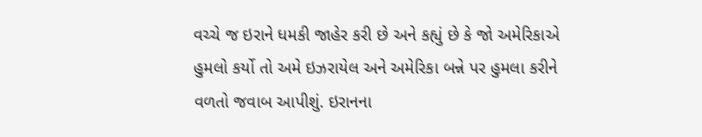વચ્ચે જ ઇરાને ધમકી જાહેર કરી છે અને કહ્યું છે કે જો અમેરિકાએ હુમલો કર્યો તો અમે ઇઝરાયેલ અને અમેરિકા બન્ને પર હુમલા કરીને વળતો જવાબ આપીશું. ઇરાનના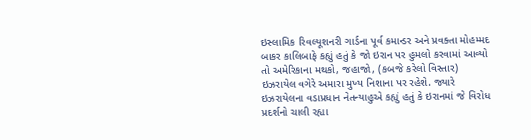ઇસ્લામિક રિવલ્યૂશનરી ગાર્ડના પૂર્વ કમાન્ડર અને પ્રવક્તા મોહમ્મદ બાકર કાલિબાફે કહ્યું હતું કે જો ઇરાન પર હુમલો કરવામાં આવ્યો તો અમેરિકાના મથકો, જહાજો, (કબજે કરેલો વિસ્તાર) ઇઝરાયેલ વગેરે અમારા મુખ્ય નિશાના પર રહેશે. જ્યારે ઇઝરાયેલના વડાપ્રધાન નેતન્યાહુએ કહ્યું હતું કે ઇરાનમાં જે વિરોધ પ્રદર્શનો ચાલી રહ્યા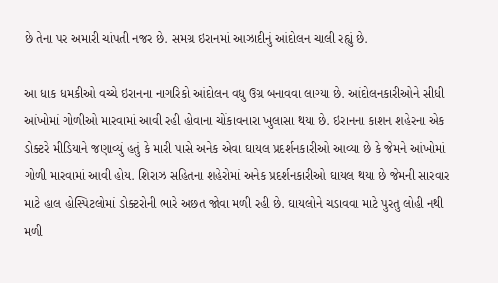છે તેના પર અમારી ચાંપતી નજર છે. સમગ્ર ઇરાનમાં આઝાદીનું આંદોલન ચાલી રહ્યું છે.

આ ધાક ધમકીઓ વચ્ચે ઇરાનના નાગરિકો આંદોલન વધુ ઉગ્ર બનાવવા લાગ્યા છે. આંદોલનકારીઓને સીધી આંખોમાં ગોળીઓ મારવામાં આવી રહી હોવાના ચોંકાવનારા ખુલાસા થયા છે. ઇરાનના કાશન શહેરના એક ડોક્ટરે મીડિયાને જણાવ્યું હતું કે મારી પાસે અનેક એવા ઘાયલ પ્રદર્શનકારીઓ આવ્યા છે કે જેમને આંખોમાં ગોળી મારવામાં આવી હોય. શિરાઝ સહિતના શહેરોમાં અનેક પ્રદર્શનકારીઓ ઘાયલ થયા છે જેમની સારવાર માટે હાલ હોસ્પિટલોમાં ડોક્ટરોની ભારે અછત જોવા મળી રહી છે. ઘાયલોને ચડાવવા માટે પુરતુ લોહી નથી મળી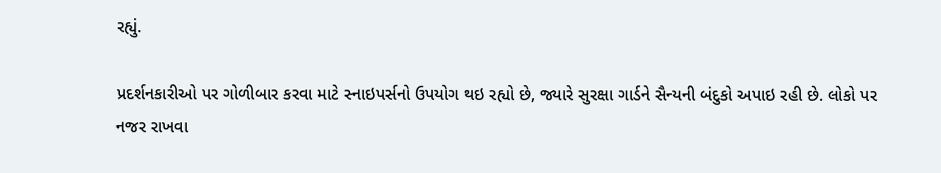રહ્યું.

પ્રદર્શનકારીઓ પર ગોળીબાર કરવા માટે સ્નાઇપર્સનો ઉપયોગ થઇ રહ્યો છે, જ્યારે સુરક્ષા ગાર્ડને સૈન્યની બંદુકો અપાઇ રહી છે. લોકો પર નજર રાખવા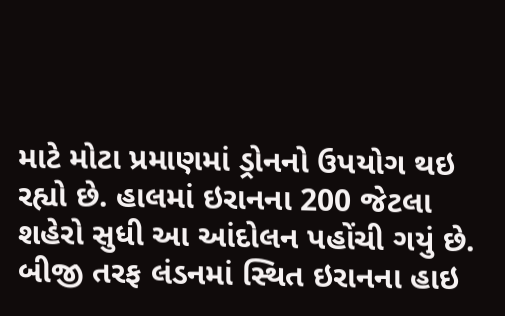માટે મોટા પ્રમાણમાં ડ્રોનનો ઉપયોગ થઇ રહ્યો છે. હાલમાં ઇરાનના 200 જેટલા શહેરો સુધી આ આંદોલન પહોંચી ગયું છે. બીજી તરફ લંડનમાં સ્થિત ઇરાનના હાઇ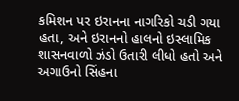કમિશન પર ઇરાનના નાગરિકો ચડી ગયા હતા, અને ઇરાનનો હાલનો ઇસ્લામિક શાસનવાળો ઝંડો ઉતારી લીધો હતો અને અગાઉનો સિંહના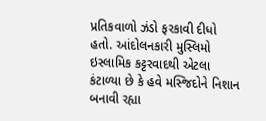પ્રતિકવાળો ઝંડો ફરકાવી દીધો હતો. આંદોલનકારી મુસ્લિમો ઇસ્લામિક કટ્ટરવાદથી એટલા કંટાળ્યા છે કે હવે મસ્જિદોને નિશાન બનાવી રહ્યા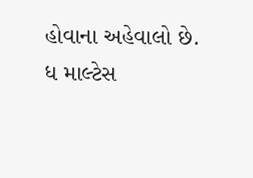હોવાના અહેવાલો છે. ધ માલ્ટેસ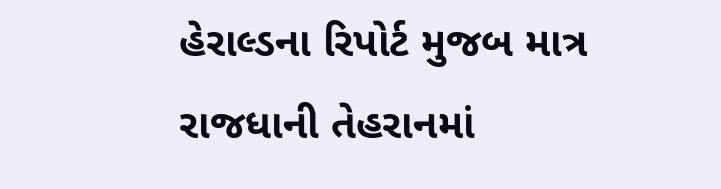હેરાલ્ડના રિપોર્ટ મુજબ માત્ર રાજધાની તેહરાનમાં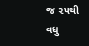જ ૨૫થી વધુ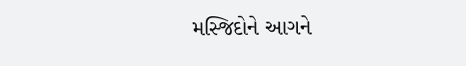મસ્જિદોને આગને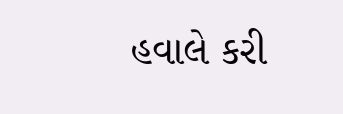હવાલે કરી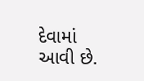દેવામાં આવી છે.